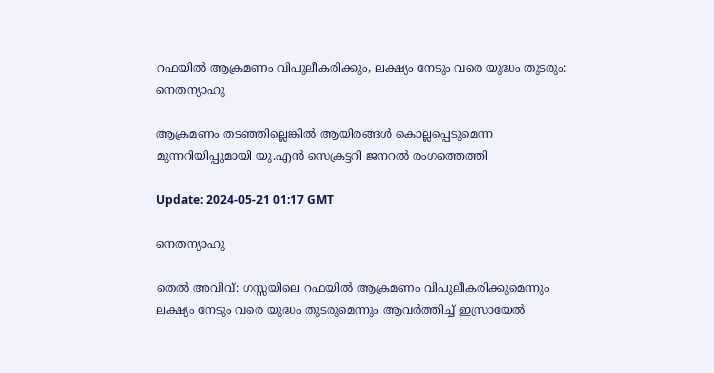റഫയിൽ ആക്രമണം വിപുലീകരിക്കും, ലക്ഷ്യം നേടും വരെ യുദ്ധം തുടരും: നെതന്യാഹു

ആക്രമണം തടഞ്ഞില്ലെങ്കിൽ ആയിരങ്ങൾ കൊല്ലപ്പെടുമെന്ന മുന്നറിയിപ്പുമായി യു.എൻ സെക്രട്ടറി ജനറൽ രംഗത്തെത്തി

Update: 2024-05-21 01:17 GMT

നെതന്യാഹു

തെല്‍ അവിവ്: ഗസ്സയിലെ റഫയിൽ ആക്രമണം വിപുലീകരിക്കുമെന്നും ലക്ഷ്യം നേടും വരെ യുദ്ധം തുടരുമെന്നും ആവർത്തിച്ച് ഇസ്രായേല്‍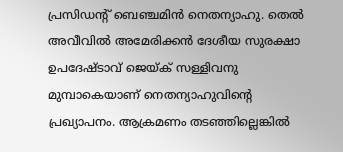പ്രസിഡന്‍റ് ബെഞ്ചമിന്‍ നെതന്യാഹു. തെൽ അവീവിൽ അമേരിക്കൻ ദേശീയ സുരക്ഷാ ഉപദേഷ്ടാവ് ജെയ്ക് സള്ളിവനു മുമ്പാകെയാണ് നെതന്യാഹുവിന്‍റെ പ്രഖ്യാപനം. ആക്രമണം തടഞ്ഞില്ലെങ്കിൽ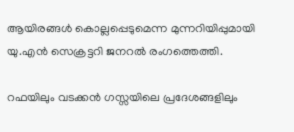ആയിരങ്ങൾ കൊല്ലപ്പെടുമെന്ന മുന്നറിയിപ്പുമായി യു.എൻ സെക്രട്ടറി ജനറൽ രംഗത്തെത്തി.

റഫയിലും വടക്കൻ ഗസ്സയിലെ പ്രദേശങ്ങളിലും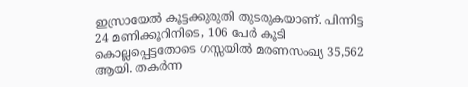ഇസ്രായേൽ കൂട്ടക്കുരുതി തുടരുകയാണ്. പിന്നിട്ട 24 മണിക്കൂറിനിടെ, 106 പേർ കൂടി കൊല്ലപ്പെട്ടതോടെ ഗസ്സയിൽ മരണസംഖ്യ 35,562 ആയി. തകർന്ന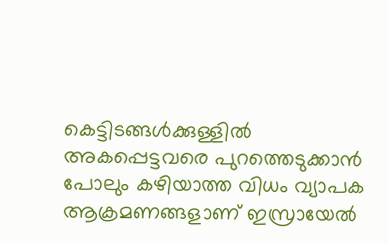കെട്ടിടങ്ങൾക്കുള്ളിൽ അകപ്പെട്ടവരെ പുറത്തെടുക്കാൻ പോലും കഴിയാത്ത വിധം വ്യാപക ആക്രമണങ്ങളാണ് ഇസ്രായേൽ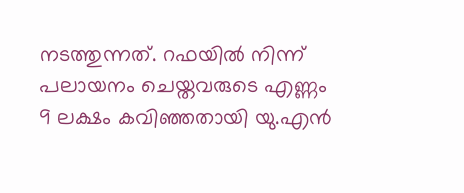നടത്തുന്നത്. റഫയിൽ നിന്ന് പലായനം ചെയ്തവരുടെ എണ്ണം 9 ലക്ഷം കവിഞ്ഞതായി യു.എൻ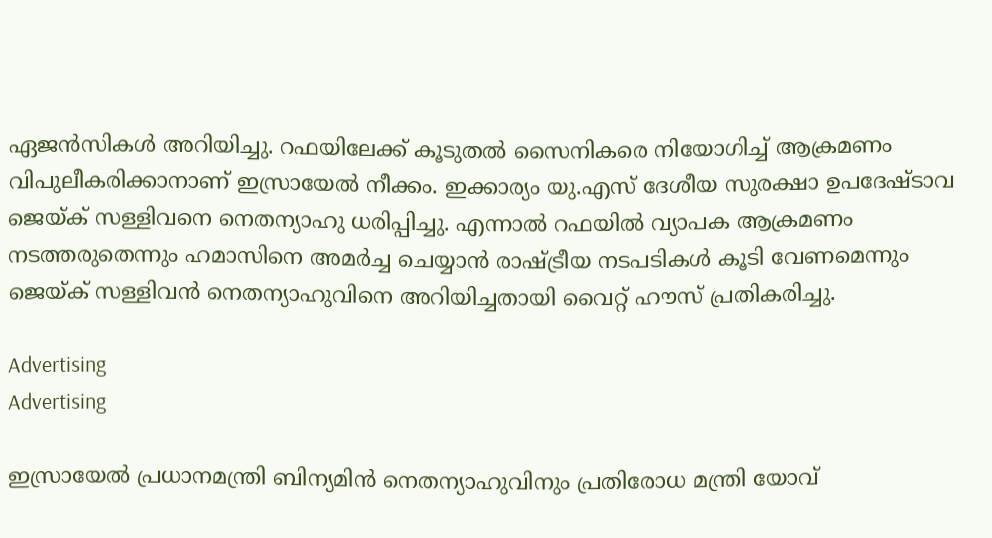ഏജൻസികൾ അറിയിച്ചു. റഫയിലേക്ക് കൂടുതൽ സൈനികരെ നിയോഗിച്ച് ആക്രമണം വിപുലീകരിക്കാനാണ് ഇസ്രായേൽ നീക്കം. ഇക്കാര്യം യു.എസ് ദേശീയ സുരക്ഷാ ഉപദേഷ്ടാവ ജെയ്ക് സള്ളിവനെ നെതന്യാഹു ധരിപ്പിച്ചു. എന്നാൽ റഫയിൽ വ്യാപക ആക്രമണം നടത്തരുതെന്നും ഹമാസിനെ അമർച്ച ചെയ്യാൻ രാഷ്ട്രീയ നടപടികൾ കൂടി വേണമെന്നും ജെയ്ക് സള്ളിവൻ നെതന്യാഹുവിനെ അറിയിച്ചതായി വൈറ്റ് ഹൗസ് പ്രതികരിച്ചു.

Advertising
Advertising

ഇസ്രായേൽ പ്രധാനമന്ത്രി ബിന്യമിൻ നെതന്യാഹുവിനും പ്രതിരോധ മന്ത്രി യോവ്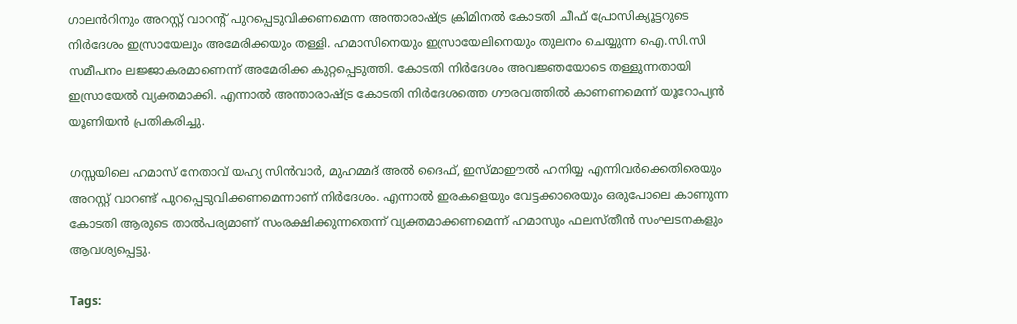ഗാലൻറിനും അറസ്റ്റ് വാറന്‍റ് പുറപ്പെടുവിക്കണമെന്ന അന്താരാഷ്ട്ര ക്രിമിനൽ കോടതി ചീഫ് പ്രോസിക്യൂട്ടറുടെ നിർദേശം ഇസ്രായേലും അമേരിക്കയും തള്ളി. ഹമാസിനെയും ഇസ്രായേലിനെയും തുലനം ചെയ്യുന്ന ഐ.സി.സി സമീപനം ലജ്ജാകരമാണെന്ന് അമേരിക്ക കുറ്റപ്പെടുത്തി. കോടതി നിർദേശം അവജ്ഞയോടെ തള്ളുന്നതായി ഇസ്രായേൽ വ്യക്തമാക്കി. എന്നാൽ അന്താരാഷ്ട്ര കോടതി നിർദേശത്തെ ഗൗരവത്തിൽ കാണണമെന്ന് യൂറോപ്യൻ യൂണിയൻ പ്രതികരിച്ചു.

ഗസ്സയിലെ ഹമാസ് നേതാവ് യഹ്യ സിൻവാർ, മുഹമ്മദ് അൽ ദൈഫ്, ഇസ്മാഈൽ ഹനിയ്യ എന്നിവർക്കെതിരെയും അറസ്റ്റ് വാറണ്ട് പുറപ്പെടുവിക്കണമെന്നാണ് നിർദേശം. എന്നാൽ ഇരകളെയും വേട്ടക്കാരെയും ഒരുപോലെ കാണുന്ന കോടതി ആരുടെ താൽപര്യമാണ് സംരക്ഷിക്കുന്നതെന്ന് വ്യക്തമാക്കണമെന്ന് ഹമാസും ഫലസ്തീൻ സംഘടനകളും ആവശ്യപ്പെട്ടു.

Tags: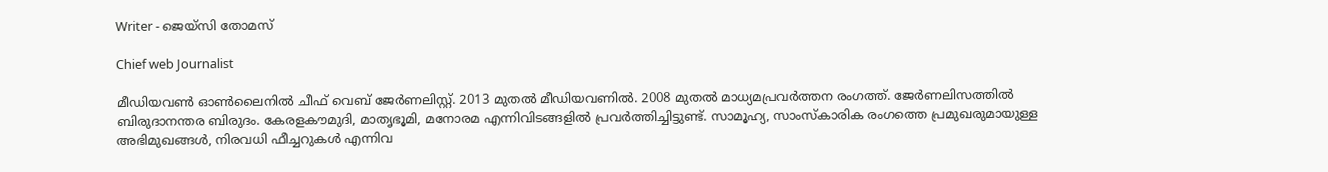Writer - ജെയ്സി തോമസ്

Chief web Journalist

മീഡിയവൺ ഓൺലൈനിൽ ചീഫ് വെബ് ജേർണലിസ്റ്റ്. 2013 മുതൽ മീഡിയവണിൽ. 2008 മുതൽ മാധ്യമപ്രവർത്തന രംഗത്ത്. ജേർണലിസത്തിൽ ബിരുദാനന്തര ബിരുദം. കേരളകൗമുദി, മാതൃഭൂമി, മനോരമ എന്നിവിടങ്ങളിൽ പ്രവർത്തിച്ചിട്ടുണ്ട്. സാമൂഹ്യ, സാംസ്‌കാരിക രംഗത്തെ പ്രമുഖരുമായുള്ള അഭിമുഖങ്ങൾ, നിരവധി ഫീച്ചറുകൾ എന്നിവ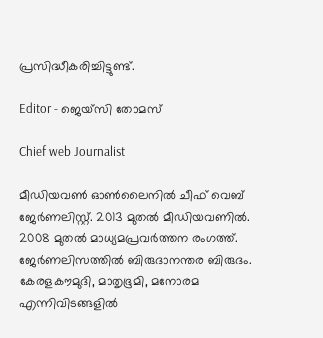പ്രസിദ്ധീകരിച്ചിട്ടുണ്ട്.

Editor - ജെയ്സി തോമസ്

Chief web Journalist

മീഡിയവൺ ഓൺലൈനിൽ ചീഫ് വെബ് ജേർണലിസ്റ്റ്. 2013 മുതൽ മീഡിയവണിൽ. 2008 മുതൽ മാധ്യമപ്രവർത്തന രംഗത്ത്. ജേർണലിസത്തിൽ ബിരുദാനന്തര ബിരുദം. കേരളകൗമുദി, മാതൃഭൂമി, മനോരമ എന്നിവിടങ്ങളിൽ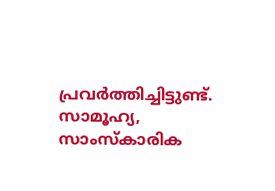പ്രവർത്തിച്ചിട്ടുണ്ട്. സാമൂഹ്യ, സാംസ്‌കാരിക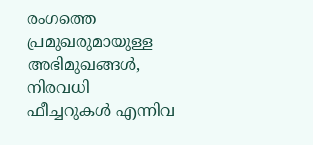രംഗത്തെ പ്രമുഖരുമായുള്ള അഭിമുഖങ്ങൾ, നിരവധി ഫീച്ചറുകൾ എന്നിവ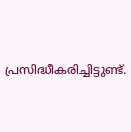പ്രസിദ്ധീകരിച്ചിട്ടുണ്ട്.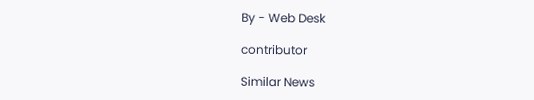By - Web Desk

contributor

Similar News